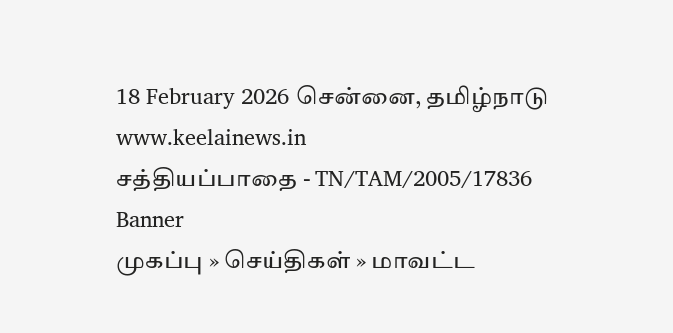18 February 2026 சென்னை, தமிழ்நாடு
www.keelainews.in
சத்தியப்பாதை - TN/TAM/2005/17836
Banner
முகப்பு » செய்திகள் » மாவட்ட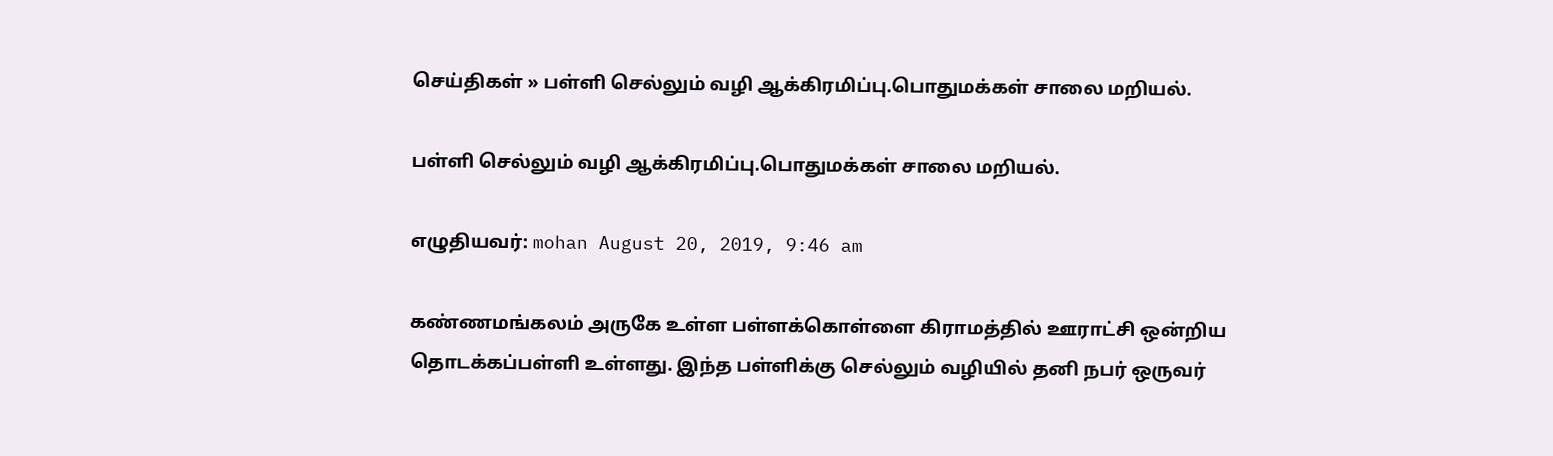செய்திகள் » பள்ளி செல்லும் வழி ஆக்கிரமிப்பு.பொதுமக்கள் சாலை மறியல்.

பள்ளி செல்லும் வழி ஆக்கிரமிப்பு.பொதுமக்கள் சாலை மறியல்.

எழுதியவர்: mohan August 20, 2019, 9:46 am

கண்ணமங்கலம் அருகே உள்ள பள்ளக்கொள்ளை கிராமத்தில் ஊராட்சி ஒன்றிய தொடக்கப்பள்ளி உள்ளது. இந்த பள்ளிக்கு செல்லும் வழியில் தனி நபர் ஒருவர்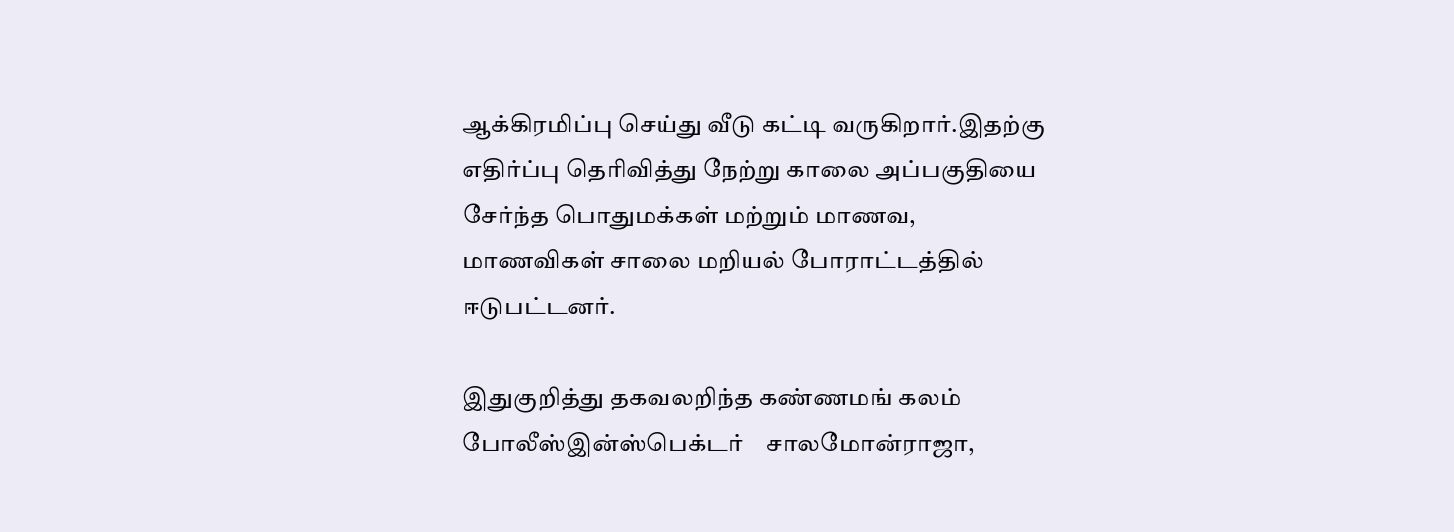ஆக்கிரமிப்பு செய்து வீடு கட்டி வருகிறார்.இதற்கு எதிர்ப்பு தெரிவித்து நேற்று காலை அப்பகுதியை சேர்ந்த பொதுமக்கள் மற்றும் மாணவ, மாணவிகள் சாலை மறியல் போராட்டத்தில் ஈடுபட்டனர்.

இதுகுறித்து தகவலறிந்த கண்ணமங் கலம் போலீஸ்இன்ஸ்பெக்டர்    சாலமோன்ராஜா,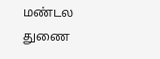மண்டல துணை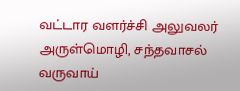வட்டார வளர்ச்சி அலுவலர் அருள்மொழி, சந்தவாசல் வருவாய்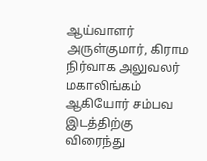ஆய்வாளர் அருள்குமார், கிராம நிர்வாக அலுவலர் மகாலிங்கம் ஆகியோர் சம்பவ இடத்திற்கு விரைந்து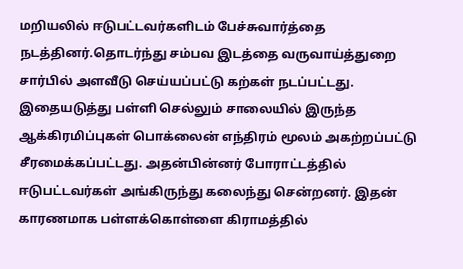மறியலில் ஈடுபட்டவர்களிடம் பேச்சுவார்த்தை நடத்தினர்.தொடர்ந்து சம்பவ இடத்தை வருவாய்த்துறை சார்பில் அளவீடு செய்யப்பட்டு கற்கள் நடப்பட்டது. இதையடுத்து பள்ளி செல்லும் சாலையில் இருந்த ஆக்கிரமிப்புகள் பொக்லைன் எந்திரம் மூலம் அகற்றப்பட்டு சீரமைக்கப்பட்டது. அதன்பின்னர் போராட்டத்தில் ஈடுபட்டவர்கள் அங்கிருந்து கலைந்து சென்றனர். இதன் காரணமாக பள்ளக்கொள்ளை கிராமத்தில்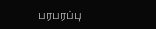பரபரப்பு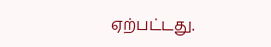ஏற்பட்டது.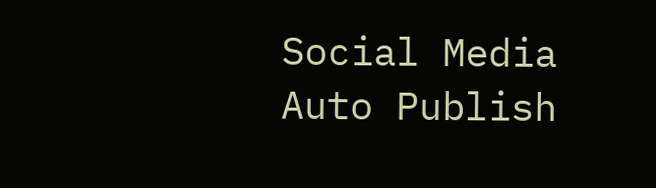Social Media Auto Publish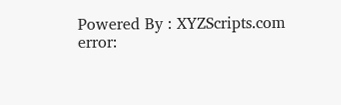Powered By : XYZScripts.com
error: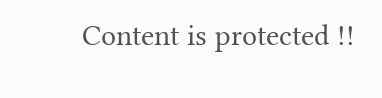Content is protected !!